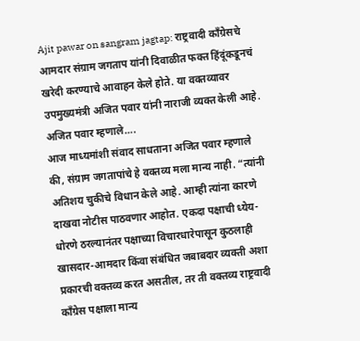Ajit pawar on sangram jagtap: राष्ट्रवादी काँग्रेसचे आमदार संग्राम जगताप यांनी दिवाळीत फक्त हिंदूंकडूनचं खरेदी करण्याचे आवाहन केले होते. या वक्तव्यावर उपमुख्यमंत्री अजित पवार यांनी नाराजी व्यक्त केली आहे.
अजित पवार म्हणाले….
आज माध्यमांशी संवाद साधताना अजित पवार म्हणाले की, संग्राम जगतापांचे हे वक्तव्य मला मान्य नाही. “त्यांनी अतिशय चुकीचे विधान केले आहे. आम्ही त्यांना कारणे दाखवा नोटीस पाठवणार आहोत. एकदा पक्षाची ध्येय-धोरणे ठरल्यानंतर पक्षाच्या विचारधारेपासून कुठलाही खासदार-आमदार किंवा संबंधित जबाबदार व्यक्ती अशा प्रकारची वक्तव्य करत असतील, तर ती वक्तव्य राष्ट्रवादी काँग्रेस पक्षाला मान्य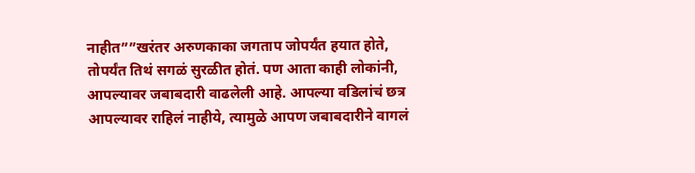नाहीत””खरंतर अरुणकाका जगताप जोपर्यंत हयात होते, तोपर्यंत तिथं सगळं सुरळीत होतं. पण आता काही लोकांनी, आपल्यावर जबाबदारी वाढलेली आहे. आपल्या वडिलांचं छत्र आपल्यावर राहिलं नाहीये, त्यामुळे आपण जबाबदारीने वागलं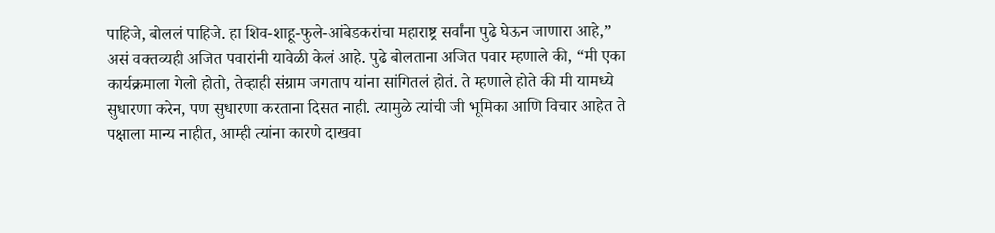पाहिजे, बोललं पाहिजे. हा शिव-शाहू-फुले-आंबेडकरांचा महाराष्ट्र सर्वांना पुढे घेऊन जाणारा आहे,” असं वक्तव्यही अजित पवारांनी यावेळी केलं आहे. पुढे बोलताना अजित पवार म्हणाले की, “मी एका कार्यक्रमाला गेलो होतो, तेव्हाही संग्राम जगताप यांना सांगितलं होतं. ते म्हणाले होते की मी यामध्ये सुधारणा करेन, पण सुधारणा करताना दिसत नाही. त्यामुळे त्यांची जी भूमिका आणि विचार आहेत ते पक्षाला मान्य नाहीत, आम्ही त्यांना कारणे दाखवा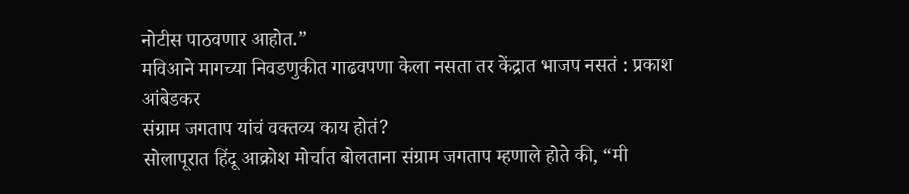नोटीस पाठवणार आहोत.”
मविआने मागच्या निवडणुकीत गाढवपणा केला नसता तर केंद्रात भाजप नसतं : प्रकाश आंबेडकर
संग्राम जगताप यांचं वक्तव्य काय होतं?
सोलापूरात हिंदू आक्रोश मोर्चात बोलताना संग्राम जगताप म्हणाले होते की, “मी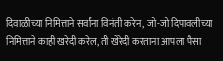दिवाळीच्या निमित्ताने सर्वांना विनंती करेन, जो-जो दिपावलीच्या निमित्ताने काही खरेदी करेल, ती खेरेदी करताना आपला पैसा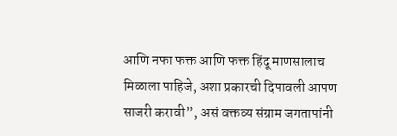आणि नफा फक्त आणि फक्त हिंदू माणसालाच मिळाला पाहिजे, अशा प्रकारची दिपावली आपण साजरी करावी”, असं वक्तव्य संग्राम जगतापांनी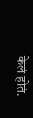केलं होतं.